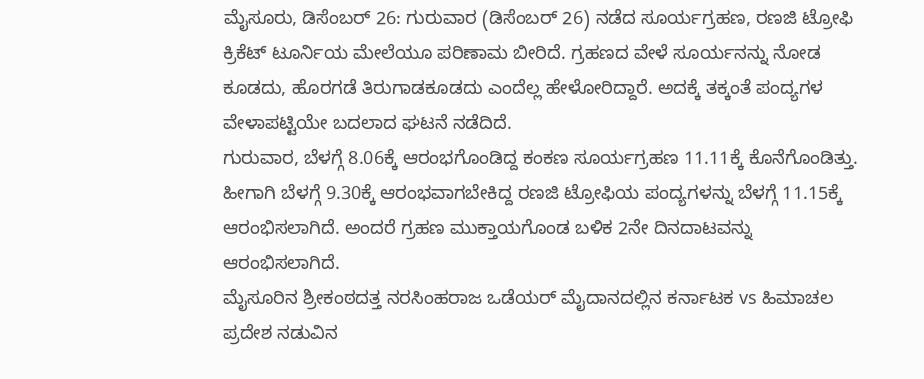ಮೈಸೂರು, ಡಿಸೆಂಬರ್ 26: ಗುರುವಾರ (ಡಿಸೆಂಬರ್ 26) ನಡೆದ ಸೂರ್ಯಗ್ರಹಣ, ರಣಜಿ ಟ್ರೋಫಿ ಕ್ರಿಕೆಟ್ ಟೂರ್ನಿಯ ಮೇಲೆಯೂ ಪರಿಣಾಮ ಬೀರಿದೆ. ಗ್ರಹಣದ ವೇಳೆ ಸೂರ್ಯನನ್ನು ನೋಡ ಕೂಡದು, ಹೊರಗಡೆ ತಿರುಗಾಡಕೂಡದು ಎಂದೆಲ್ಲ ಹೇಳೋರಿದ್ದಾರೆ. ಅದಕ್ಕೆ ತಕ್ಕಂತೆ ಪಂದ್ಯಗಳ ವೇಳಾಪಟ್ಟಿಯೇ ಬದಲಾದ ಘಟನೆ ನಡೆದಿದೆ.
ಗುರುವಾರ, ಬೆಳಗ್ಗೆ 8.06ಕ್ಕೆ ಆರಂಭಗೊಂಡಿದ್ದ ಕಂಕಣ ಸೂರ್ಯಗ್ರಹಣ 11.11ಕ್ಕೆ ಕೊನೆಗೊಂಡಿತ್ತು. ಹೀಗಾಗಿ ಬೆಳಗ್ಗೆ 9.30ಕ್ಕೆ ಆರಂಭವಾಗಬೇಕಿದ್ದ ರಣಜಿ ಟ್ರೋಫಿಯ ಪಂದ್ಯಗಳನ್ನು ಬೆಳಗ್ಗೆ 11.15ಕ್ಕೆ ಆರಂಭಿಸಲಾಗಿದೆ. ಅಂದರೆ ಗ್ರಹಣ ಮುಕ್ತಾಯಗೊಂಡ ಬಳಿಕ 2ನೇ ದಿನದಾಟವನ್ನು ಆರಂಭಿಸಲಾಗಿದೆ.
ಮೈಸೂರಿನ ಶ್ರೀಕಂಠದತ್ತ ನರಸಿಂಹರಾಜ ಒಡೆಯರ್ ಮೈದಾನದಲ್ಲಿನ ಕರ್ನಾಟಕ vs ಹಿಮಾಚಲ ಪ್ರದೇಶ ನಡುವಿನ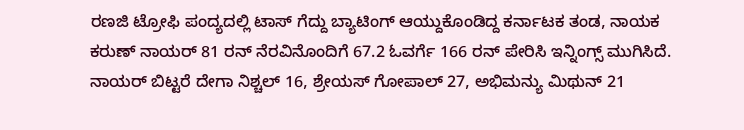ರಣಜಿ ಟ್ರೋಫಿ ಪಂದ್ಯದಲ್ಲಿ ಟಾಸ್ ಗೆದ್ದು ಬ್ಯಾಟಿಂಗ್ ಆಯ್ದುಕೊಂಡಿದ್ದ ಕರ್ನಾಟಕ ತಂಡ, ನಾಯಕ ಕರುಣ್ ನಾಯರ್ 81 ರನ್ ನೆರವಿನೊಂದಿಗೆ 67.2 ಓವರ್ಗೆ 166 ರನ್ ಪೇರಿಸಿ ಇನ್ನಿಂಗ್ಸ್ ಮುಗಿಸಿದೆ.
ನಾಯರ್ ಬಿಟ್ಟರೆ ದೇಗಾ ನಿಶ್ಚಲ್ 16, ಶ್ರೇಯಸ್ ಗೋಪಾಲ್ 27, ಅಭಿಮನ್ಯು ಮಿಥುನ್ 21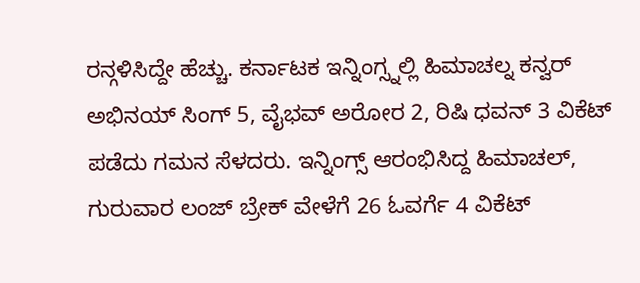ರನ್ಗಳಿಸಿದ್ದೇ ಹೆಚ್ಚು. ಕರ್ನಾಟಕ ಇನ್ನಿಂಗ್ಸ್ನಲ್ಲಿ ಹಿಮಾಚಲ್ನ ಕನ್ವರ್ ಅಭಿನಯ್ ಸಿಂಗ್ 5, ವೈಭವ್ ಅರೋರ 2, ರಿಷಿ ಧವನ್ 3 ವಿಕೆಟ್ ಪಡೆದು ಗಮನ ಸೆಳದರು. ಇನ್ನಿಂಗ್ಸ್ ಆರಂಭಿಸಿದ್ದ ಹಿಮಾಚಲ್, ಗುರುವಾರ ಲಂಜ್ ಬ್ರೇಕ್ ವೇಳೆಗೆ 26 ಓವರ್ಗೆ 4 ವಿಕೆಟ್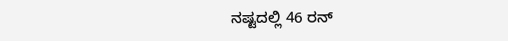ನಷ್ಟದಲ್ಲಿ 46 ರನ್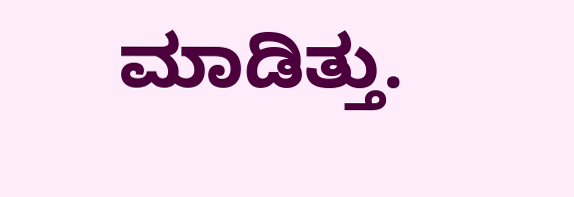ಮಾಡಿತ್ತು.